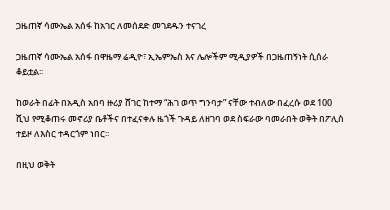ጋዜጠኛ ሳሙኤል አሰፋ ከአገር ለመሰደድ መገደዱን ተናገረ

ጋዜጠኛ ሳሙኤል አሰፋ በዋዜማ ሬዲዮ፣ ኢኤምኤስ እና ሌሎችም ሚዲያዎች በጋዜጠኝነት ሲሰራ ቆይቷል፡፡

ከወራት በፊት በአዲስ አበባ ዙሪያ ሸገር ከተማ “ሕገ ወጥ ግንባታ” ናቸው ተብለው በፈረሱ ወደ 100 ሺህ የሚቆጠሩ መኖሪያ ቤቶችና በተፈናቀሉ ዜጎች ጉዳይ ለዘገባ ወደ ስፍራው ባመራበት ወቅት በፖሊስ ተይዞ ለእስር ተዳርጎም ነበር፡፡

በዚህ ወቅት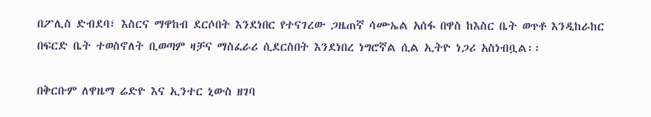በፖሊስ ድብደባ፣ እስርና ማዋከብ ደርሶበት እንደነበር የተናገረው ጋዜጠኛ ሳሙኤል አሰፋ በዋስ ከእስር ቤት ወጥቶ እንዲከራከር በፍርድ ቤት ተወስኖለት ቢወጣም ዛቻና ማስፈራሪ ሲደርስበት እንደነበረ ነግሮኛል ሲል ኢትዮ ነጋሪ አስነብቧል፡፡

በቅርቡም ለዋዜማ ሬድዮ እና ኢንተር ኒውስ ዘገባ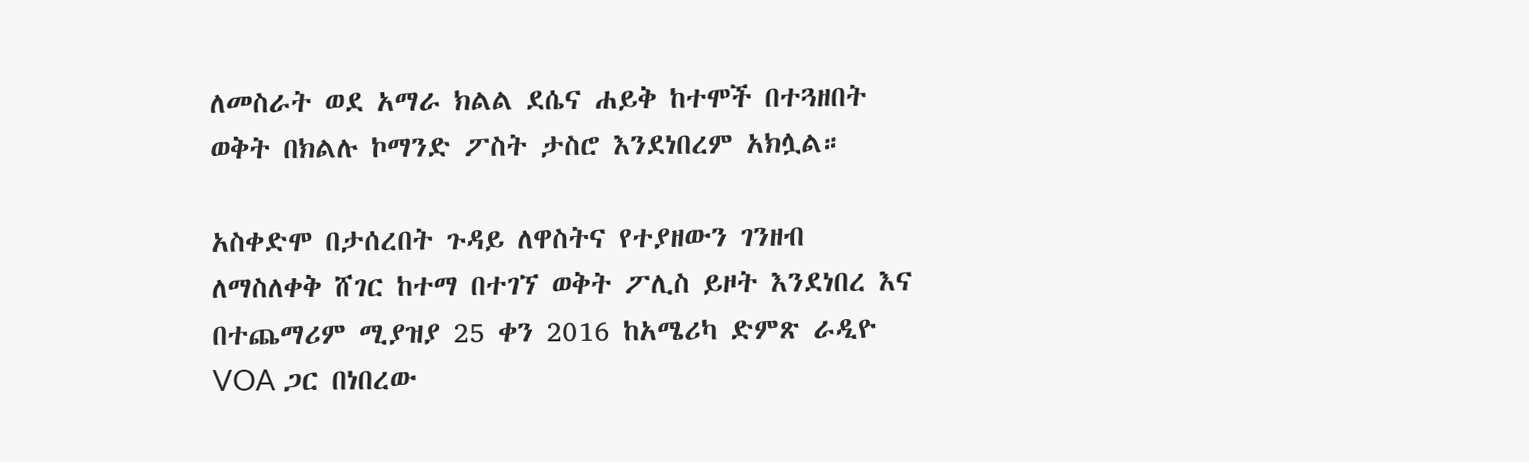ለመስራት ወደ አማራ ክልል ደሴና ሐይቅ ከተሞች በተጓዘበት ወቅት በክልሉ ኮማንድ ፖስት ታስሮ እንደነበረም አክሏል።

አስቀድሞ በታሰረበት ጉዳይ ለዋስትና የተያዘውን ገንዘብ ለማስለቀቅ ሸገር ከተማ በተገኘ ወቅት ፖሊስ ይዞት እንደነበረ እና በተጨማሪም ሚያዝያ 25 ቀን 2016 ከአሜሪካ ድምጽ ራዲዮ VOA ጋር በነበረው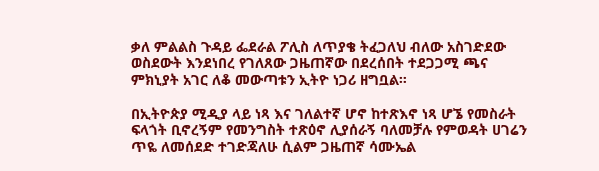ቃለ ምልልስ ጉዳይ ፌደራል ፖሊስ ለጥያቄ ትፈጋለህ ብለው አስገድደው ወስደውት እንደነበረ የገለጸው ጋዜጠኛው በደረሰበት ተደጋጋሚ ጫና ምክኒያት አገር ለቆ መውጣቱን ኢትዮ ነጋሪ ዘግቧል።

በኢትዮጵያ ሚዲያ ላይ ነጻ እና ገለልተኛ ሆኖ ከተጽእኖ ነጻ ሆኜ የመስራት ፍላጎት ቢኖረኝም የመንግስት ተጽዕኖ ሊያሰራኝ ባለመቻሉ የምወዳት ሀገሬን ጥዬ ለመሰደድ ተገድጃለሁ ሲልም ጋዜጠኛ ሳሙኤል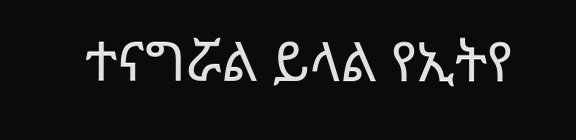ተናግሯል ይላል የኢትየ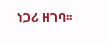ነጋሪ ዘገባ፡፡